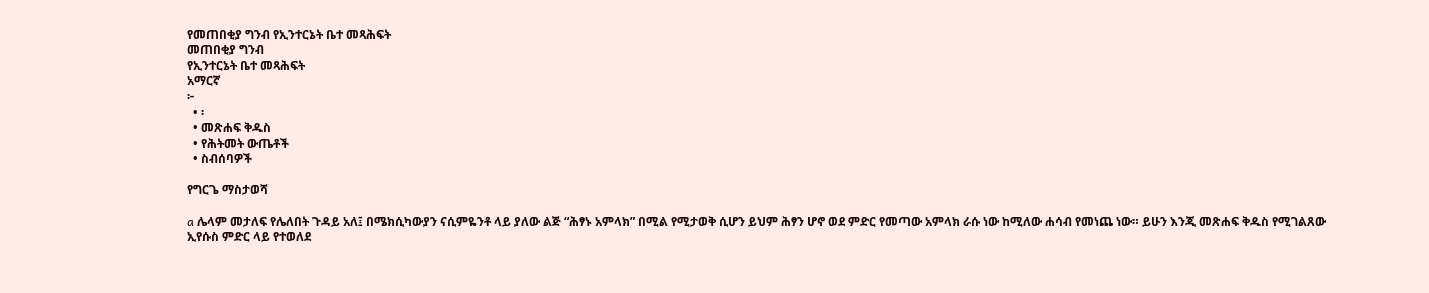የመጠበቂያ ግንብ የኢንተርኔት ቤተ መጻሕፍት
መጠበቂያ ግንብ
የኢንተርኔት ቤተ መጻሕፍት
አማርኛ
፦
  • ፡
  • መጽሐፍ ቅዱስ
  • የሕትመት ውጤቶች
  • ስብሰባዎች

የግርጌ ማስታወሻ

a ሌላም መታለፍ የሌለበት ጉዳይ አለ፤ በሜክሲካውያን ናሲምዬንቶ ላይ ያለው ልጅ “ሕፃኑ አምላክ” በሚል የሚታወቅ ሲሆን ይህም ሕፃን ሆኖ ወደ ምድር የመጣው አምላክ ራሱ ነው ከሚለው ሐሳብ የመነጨ ነው። ይሁን እንጂ መጽሐፍ ቅዱስ የሚገልጸው ኢየሱስ ምድር ላይ የተወለደ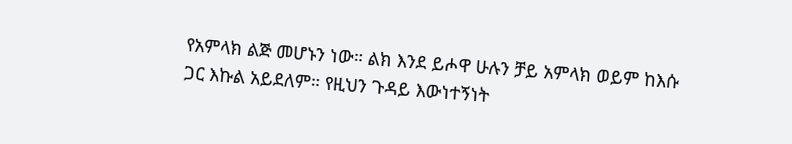የአምላክ ልጅ መሆኑን ነው። ልክ እንደ ይሖዋ ሁሉን ቻይ አምላክ ወይም ከእሱ ጋር እኩል አይደለም። የዚህን ጉዳይ እውነተኝነት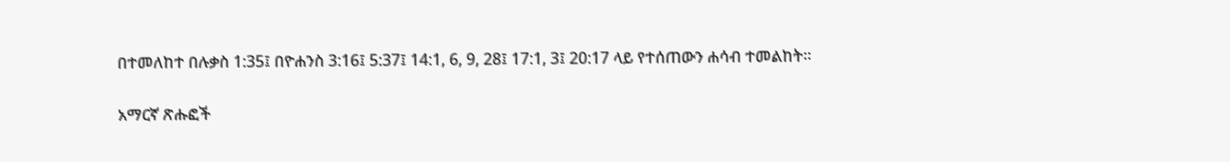በተመለከተ በሉቃስ 1:35፤ በዮሐንስ 3:16፤ 5:37፤ 14:1, 6, 9, 28፤ 17:1, 3፤ 20:17 ላይ የተሰጠውን ሐሳብ ተመልከት።

አማርኛ ጽሑፎች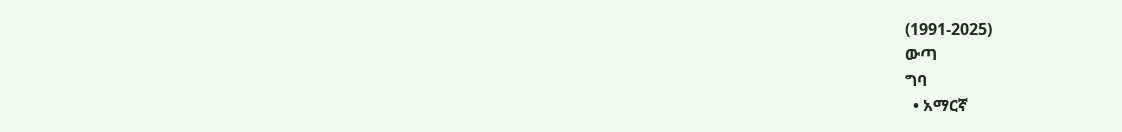(1991-2025)
ውጣ
ግባ
  • አማርኛ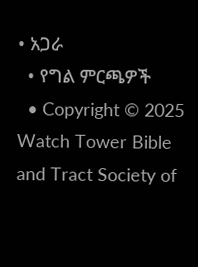• አጋራ
  • የግል ምርጫዎች
  • Copyright © 2025 Watch Tower Bible and Tract Society of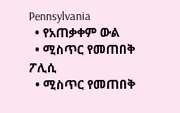Pennsylvania
  • የአጠቃቀም ውል
  • ሚስጥር የመጠበቅ ፖሊሲ
  • ሚስጥር የመጠበቅ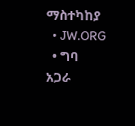ማስተካከያ
  • JW.ORG
  • ግባ
አጋራ